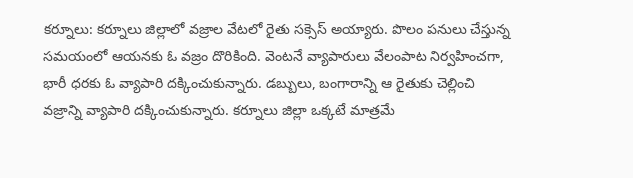కర్నూలు: కర్నూలు జిల్లాలో వజ్రాల వేటలో రైతు సక్సెస్ అయ్యారు. పొలం పనులు చేస్తున్న సమయంలో ఆయనకు ఓ వజ్రం దొరికింది. వెంటనే వ్యాపారులు వేలంపాట నిర్వహించగా, భారీ ధరకు ఓ వ్యాపారి దక్కించుకున్నారు. డబ్బులు, బంగారాన్ని ఆ రైతుకు చెల్లించి వజ్రాన్ని వ్యాపారి దక్కించుకున్నారు. కర్నూలు జిల్లా ఒక్కటే మాత్రమే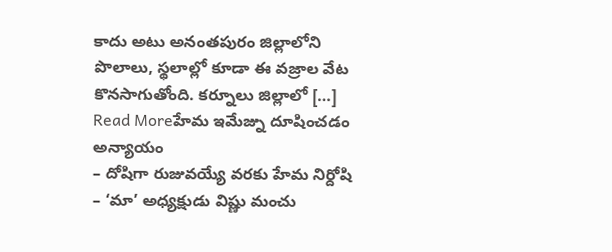కాదు అటు అనంతపురం జిల్లాలోని పొలాలు, స్థలాల్లో కూడా ఈ వజ్రాల వేట కొనసాగుతోంది. కర్నూలు జిల్లాలో […]
Read Moreహేమ ఇమేజ్ను దూషించడం అన్యాయం
– దోషిగా రుజువయ్యే వరకు హేమ నిర్దోషి – ‘మా’ అధ్యక్షుడు విష్ణు మంచు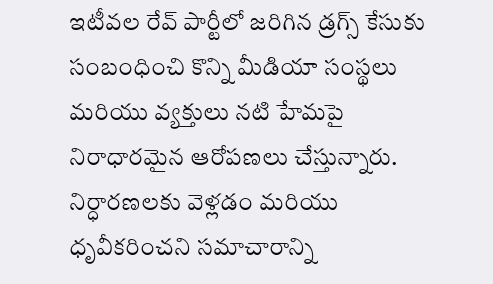ఇటీవల రేవ్ పార్టీలో జరిగిన డ్రగ్స్ కేసుకు సంబంధించి కొన్ని మీడియా సంస్థలు మరియు వ్యక్తులు నటి హేమపై నిరాధారమైన ఆరోపణలు చేస్తున్నారు. నిర్ధారణలకు వెళ్లడం మరియు ధృవీకరించని సమాచారాన్ని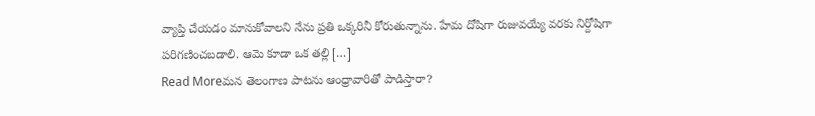వ్యాప్తి చేయడం మానుకోవాలని నేను ప్రతి ఒక్కరినీ కోరుతున్నాను. హేమ దోషిగా రుజువయ్యే వరకు నిర్దోషిగా పరిగణించబడాలి. ఆమె కూడా ఒక తల్లి […]
Read Moreమన తెలంగాణ పాటను ఆంధ్రావారితో పాడిస్తారా?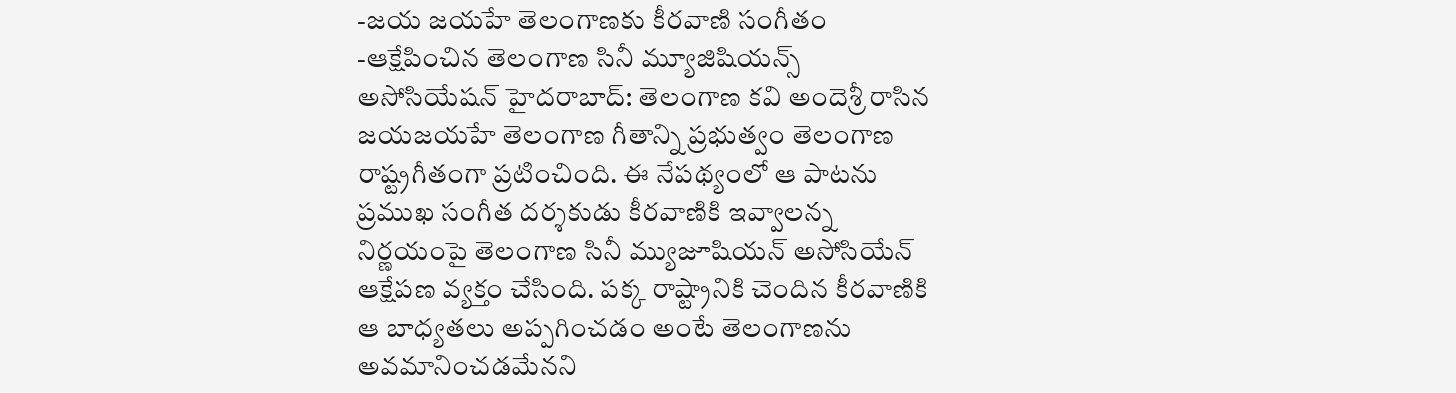-జయ జయహే తెలంగాణకు కీరవాణి సంగీతం -ఆక్షేపించిన తెలంగాణ సినీ మ్యూజిషియన్స్ అసోసియేషన్ హైదరాబాద్: తెలంగాణ కవి అందెశ్రీ రాసిన జయజయహే తెలంగాణ గీతాన్ని ప్రభుత్వం తెలంగాణ రాష్ట్రగీతంగా ప్రటించింది. ఈ నేపథ్యంలో ఆ పాటను ప్రముఖ సంగీత దర్శకుడు కీరవాణికి ఇవ్వాలన్న నిర్ణయంపై తెలంగాణ సినీ మ్యుజూషియన్ అసోసియేన్ ఆక్షేపణ వ్యక్తం చేసింది. పక్క రాష్ట్రానికి చెందిన కీరవాణికి ఆ బాధ్యతలు అప్పగించడం అంటే తెలంగాణను అవమానించడమేనని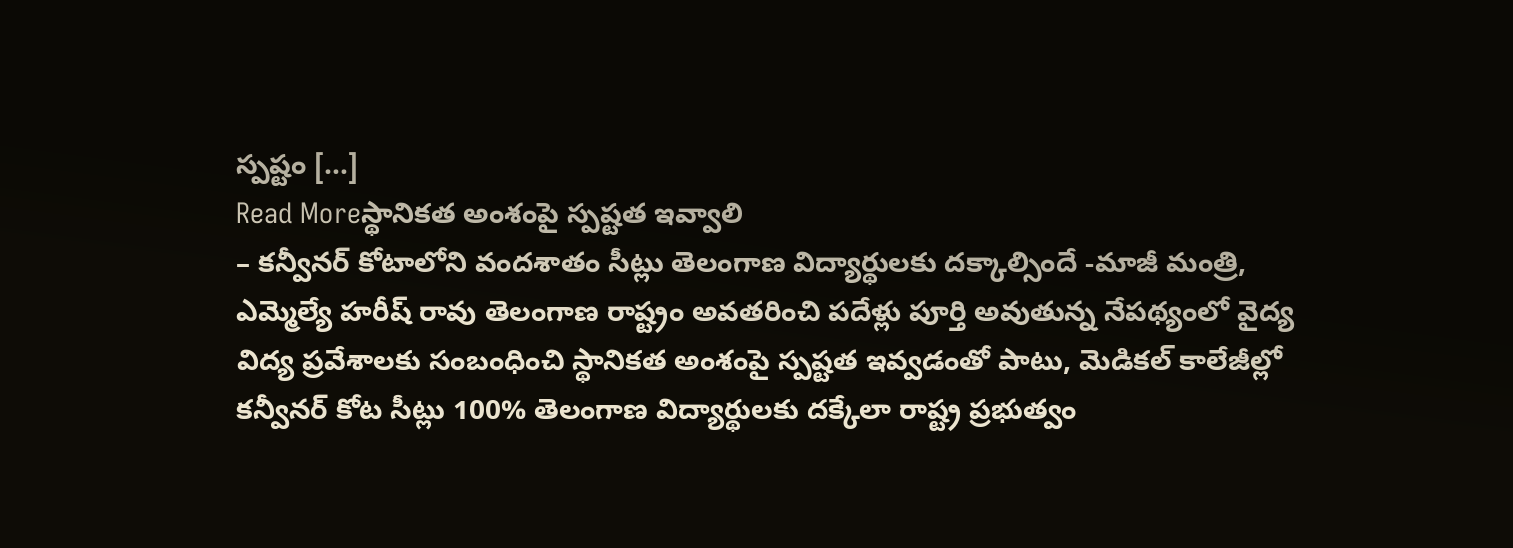స్పష్టం […]
Read Moreస్థానికత అంశంపై స్పష్టత ఇవ్వాలి
– కన్వీనర్ కోటాలోని వందశాతం సీట్లు తెలంగాణ విద్యార్థులకు దక్కాల్సిందే -మాజీ మంత్రి, ఎమ్మెల్యే హరీష్ రావు తెలంగాణ రాష్ట్రం అవతరించి పదేళ్లు పూర్తి అవుతున్న నేపథ్యంలో వైద్య విద్య ప్రవేశాలకు సంబంధించి స్థానికత అంశంపై స్పష్టత ఇవ్వడంతో పాటు, మెడికల్ కాలేజీల్లో కన్వీనర్ కోట సీట్లు 100% తెలంగాణ విద్యార్థులకు దక్కేలా రాష్ట్ర ప్రభుత్వం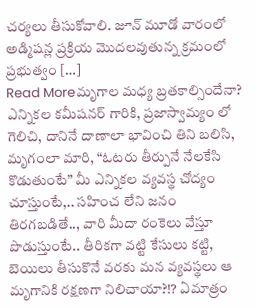చర్యలు తీసుకోవాలి. జూన్ మూడో వారంలో అడ్మిషన్ల ప్రక్రియ మొదలవుతున్న క్రమంలో ప్రభుత్వం […]
Read Moreమృగాల మధ్య బ్రతకాల్సిందేనా?
ఎన్నికల కమీషనర్ గారికి, ప్రజాస్వామ్యం లో గెలిచి, దానినే దాణాలా భావించి తిని బలిసి, మృగంలా మారి, “ఓటరు తీర్పునే నేలకేసి కొడుతుంటే” మీ ఎన్నికల వ్యవస్థ చోద్యం చూస్తుంటే,.. సహించ లేని జనం తిరగబడితే.., వారి మీదా రంకెలు వేస్తూ పొడుస్తుంటే.. తీరికగా వట్టి కేసులు కట్టి, బెయిలు తీసుకొనే వరకు మన వ్యవస్థలు ఆ మృగానికి రక్షణగా నిలిచాయా?⁉ ఏమాత్రం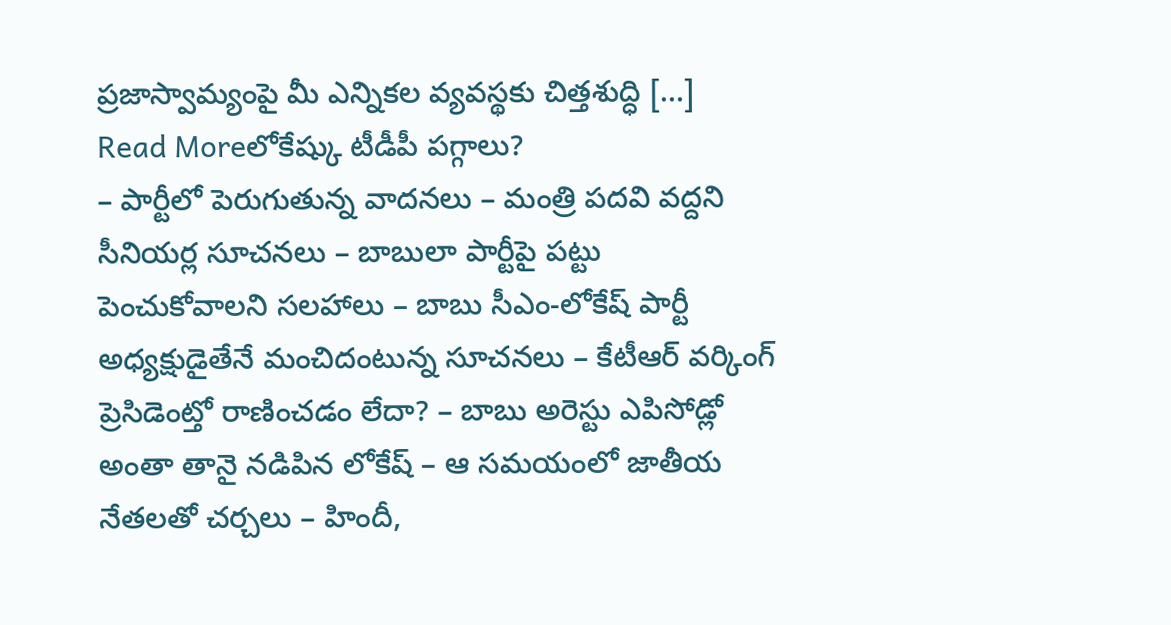ప్రజాస్వామ్యంపై మీ ఎన్నికల వ్యవస్థకు చిత్తశుద్ధి […]
Read Moreలోకేష్కు టీడీపీ పగ్గాలు?
– పార్టీలో పెరుగుతున్న వాదనలు – మంత్రి పదవి వద్దని సీనియర్ల సూచనలు – బాబులా పార్టీపై పట్టు పెంచుకోవాలని సలహాలు – బాబు సీఎం-లోకేష్ పార్టీ అధ్యక్షుడైతేనే మంచిదంటున్న సూచనలు – కేటీఆర్ వర్కింగ్ ప్రెసిడెంట్తో రాణించడం లేదా? – బాబు అరెస్టు ఎపిసోడ్లో అంతా తానై నడిపిన లోకేష్ – ఆ సమయంలో జాతీయ నేతలతో చర్చలు – హిందీ,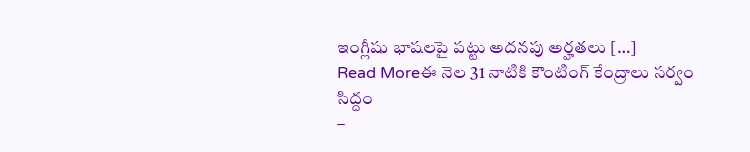ఇంగ్లీషు భాషలపై పట్టు అదనపు అర్హతలు […]
Read Moreఈ నెల 31 నాటికి కౌంటింగ్ కేంద్రాలు సర్వం సిద్దం
–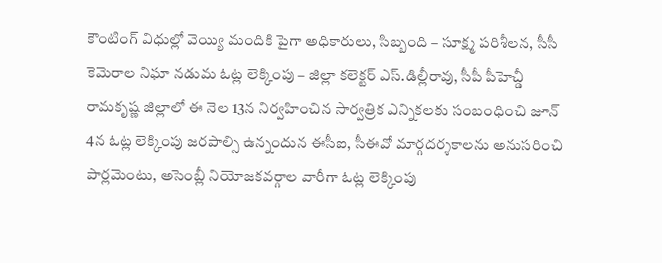కౌంటింగ్ విధుల్లో వెయ్యి మందికి పైగా అధికారులు, సిబ్బంది – సూక్ష్మ పరిశీలన, సీసీ కెమెరాల నిఘా నడుమ ఓట్ల లెక్కింపు – జిల్లా కలెక్టర్ ఎస్.డిల్లీరావు, సీపీ పీహెచ్డీ రామకృష్ణ జిల్లాలో ఈ నెల 13న నిర్వహించిన సార్వత్రిక ఎన్నికలకు సంబంధించి జూన్ 4న ఓట్ల లెక్కింపు జరపాల్సి ఉన్నందున ఈసీఐ, సీఈవో మార్గదర్శకాలను అనుసరించి పార్లమెంటు, అసెంబ్లీ నియోజకవర్గాల వారీగా ఓట్ల లెక్కింపు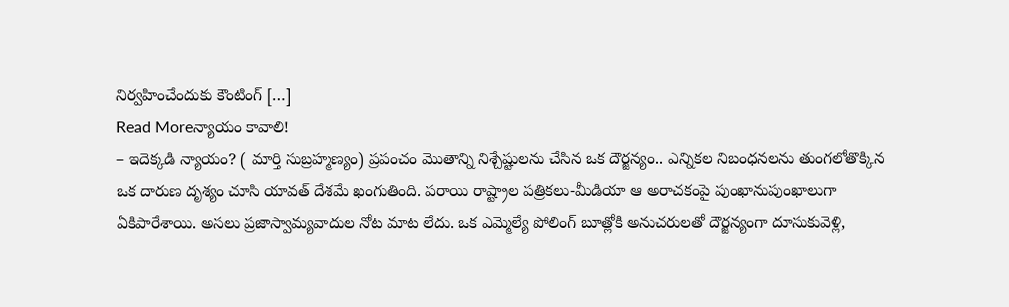నిర్వహించేందుకు కౌంటింగ్ […]
Read Moreన్యాయం కావాలి!
– ఇదెక్కడి న్యాయం? ( మార్తి సుబ్రహ్మణ్యం) ప్రపంచం మొతాన్ని నిశ్చేష్టులను చేసిన ఒక దౌర్జన్యం.. ఎన్నికల నిబంధనలను తుంగలోతొక్కిన ఒక దారుణ దృశ్యం చూసి యావత్ దేశమే ఖంగుతింది. పరాయి రాష్ట్రాల పత్రికలు-మీడియా ఆ అరాచకంపై పుంఖానుపుంఖాలుగా ఏకిపారేశాయి. అసలు ప్రజాస్వామ్యవాదుల నోట మాట లేదు. ఒక ఎమ్మెల్యే పోలింగ్ బూత్లోకి అనుచరులతో దౌర్జన్యంగా దూసుకువెళ్లి,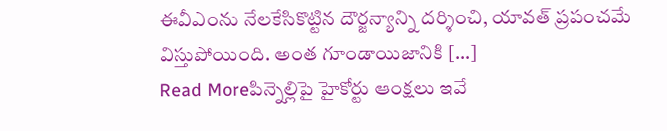ఈవీఎంను నేలకేసికొట్టిన దౌర్జన్యాన్ని దర్శించి, యావత్ ప్రపంచమే విస్తుపోయింది. అంత గూండాయిజానికి […]
Read Moreపిన్నెల్లిపై హైకోర్టు ఆంక్షలు ఇవే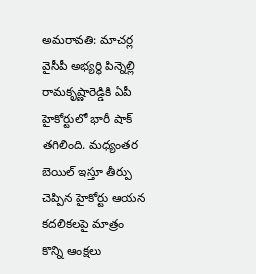అమరావతి: మాచర్ల వైసీపీ అభ్యర్థి పిన్నెల్లి రామకృష్ణారెడ్డికి ఏపీ హైకోర్టులో భారీ షాక్ తగిలింది. మధ్యంతర బెయిల్ ఇస్తూ తీర్పు చెప్పిన హైకోర్టు ఆయన కదలికలపై మాత్రం కొన్ని ఆంక్షలు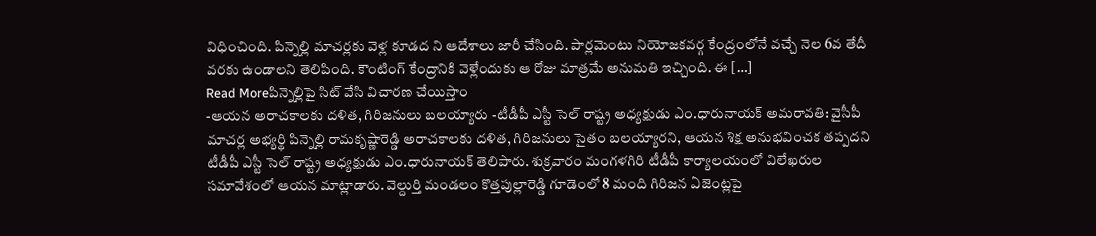విధించింది. పిన్నెల్లి మాచర్లకు వెళ్ల కూడద ని ఆదేశాలు జారీ చేసింది. పార్లమెంటు నియోజకవర్గ కేంద్రంలోనే వచ్చే నెల 6వ తేదీ వరకు ఉండాలని తెలిపింది. కౌంటింగ్ కేంద్రానికి వెళ్లేందుకు ఆ రోజు మాత్రమే అనుమతి ఇచ్చింది. ఈ […]
Read Moreపిన్నెల్లిపై సిట్ వేసి విచారణ చేయిస్తాం
-ఆయన అరాచకాలకు దళిత, గిరిజనులు బలయ్యారు -టీడీపీ ఎస్టీ సెల్ రాష్ట్ర అధ్యక్షుడు ఎం.ధారునాయక్ అమరావతి: వైసీపీ మాచర్ల అభ్యర్థి పిన్నెల్లి రామకృష్ణారెడ్డి అరాచకాలకు దళిత, గిరిజనులు సైతం బలయ్యారని, ఆయన శిక్ష అనుభవించక తప్పదని టీడీపీ ఎస్టీ సెల్ రాష్ట్ర అధ్యక్షుడు ఎం.ధారునాయక్ తెలిపారు. శుక్రవారం మంగళగిరి టీడీపీ కార్యాలయంలో విలేఖరుల సమావేశంలో ఆయన మాట్లాడారు. వెల్దుర్తి మండలం కొత్తపుల్లారెడ్డి గూడెంలో 8 మంది గిరిజన ఏజెంట్లపై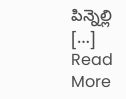పిన్నెల్లి […]
Read More